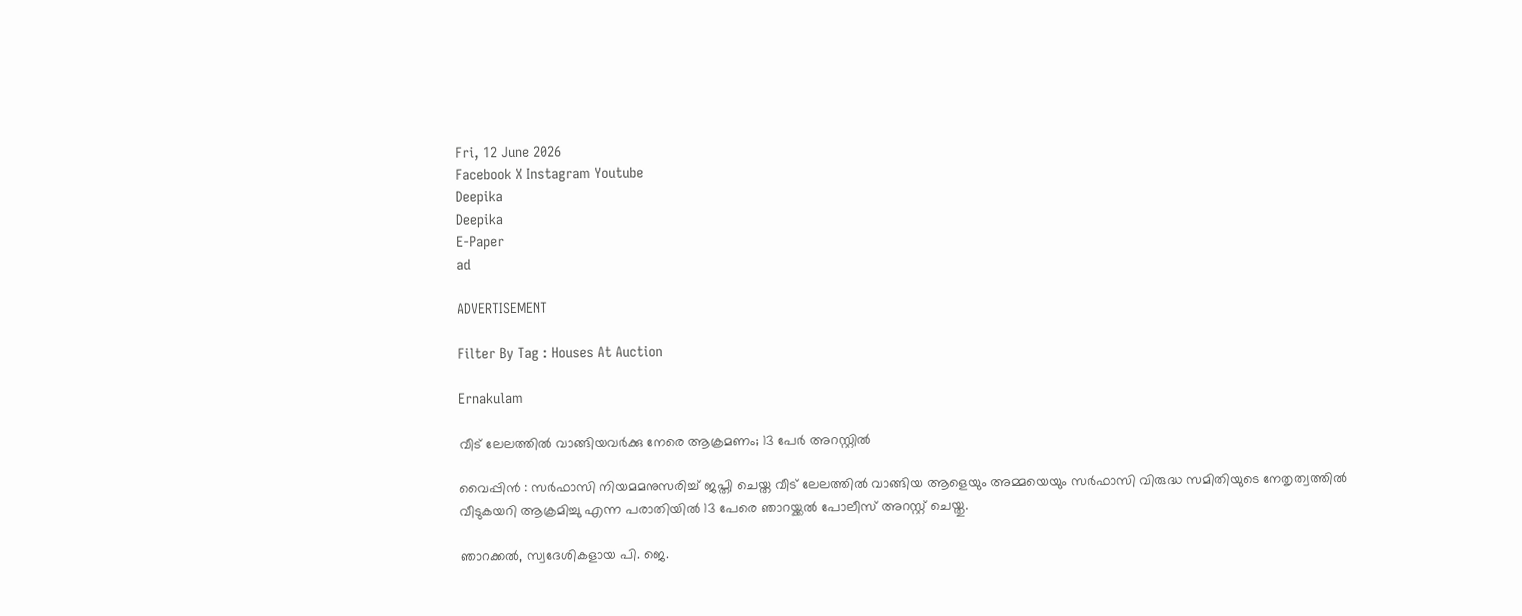Fri, 12 June 2026
Facebook X Instagram Youtube
Deepika
Deepika
E-Paper
ad

ADVERTISEMENT

Filter By Tag : Houses At Auction

Ernakulam

വീട് ലേലത്തിൽ വാങ്ങിയവർക്കു നേരെ ആക്രമണം; 13 പേർ അറസ്റ്റിൽ

വൈപ്പിൻ : സർഫാസി നിയമമനുസരിച്ച് ജപ്തി ചെയ്ത വീട് ലേലത്തിൽ വാങ്ങിയ ആളെയും അമ്മയെയും സർഫാസി വിരുദ്ധ സമിതിയുടെ നേതൃത്വത്തിൽ വീടുകയറി ആക്രമിച്ചു എന്ന പരാതിയിൽ 13 പേരെ ഞാറയ്ക്കൽ പോലീസ് അറസ്റ്റ് ചെയ്തു.

ഞാറക്കൽ, സ്വദേശികളായ പി. ജെ.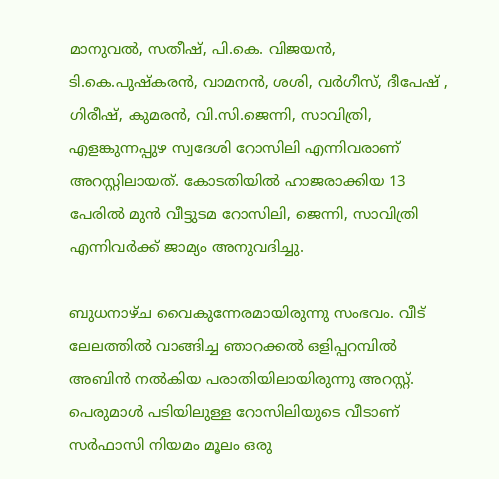മാനുവൽ, സതീഷ്, പി.കെ. വിജയൻ, ടി.കെ.പുഷ്‌കരൻ, വാമനൻ, ശശി, വർഗീസ്, ദീപേഷ് , ഗിരീഷ്, കുമരൻ, വി.സി.ജെന്നി, സാവിത്രി, എളങ്കുന്നപ്പുഴ സ്വദേശി റോസിലി എന്നിവരാണ് അറസ്റ്റിലായത്. കോടതിയിൽ ഹാജരാക്കിയ 13 പേരിൽ മുൻ വീട്ടുടമ റോസിലി, ജെന്നി, സാവിത്രി എന്നിവർക്ക് ജാമ്യം അനുവദിച്ചു.

ബുധനാഴ്ച വൈകുന്നേരമായിരുന്നു സംഭവം. വീട് ലേലത്തിൽ വാങ്ങിച്ച ഞാറക്കൽ ഒളിപ്പറമ്പിൽ അബിൻ നൽകിയ പരാതിയിലായിരുന്നു അറസ്റ്റ്. പെരുമാൾ പടിയിലുള്ള റോസിലിയുടെ വീടാണ് സർഫാസി നിയമം മൂലം ഒരു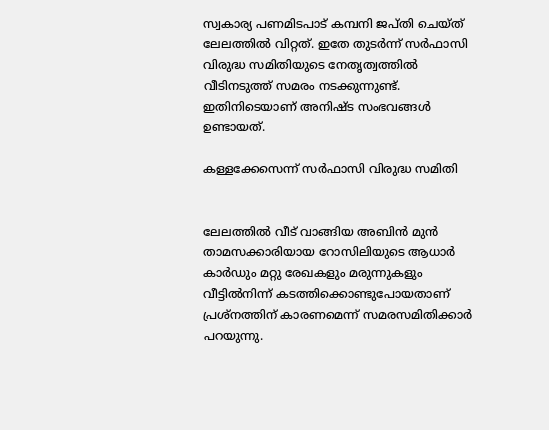സ്വകാര്യ പണമിടപാട് കമ്പനി ജപ്തി ചെയ്ത് ലേലത്തിൽ വിറ്റത്. ഇതേ തുടർന്ന് സർഫാസി വിരുദ്ധ സമിതിയുടെ നേതൃത്വത്തിൽ വീടിനടുത്ത് സമരം നടക്കുന്നുണ്ട്. ഇതിനിടെയാണ് അനിഷ്ട സംഭവങ്ങൾ ഉണ്ടായത്.

കള്ളക്കേസെന്ന് സർഫാസി വിരുദ്ധ സമിതി


ലേലത്തിൽ വീട് വാങ്ങിയ അബിൻ മുൻ താമസക്കാരിയായ റോസിലിയുടെ ആധാർ കാർഡും മറ്റു രേഖകളും മരുന്നുകളും വീട്ടിൽനിന്ന് കടത്തിക്കൊണ്ടുപോയതാണ് പ്രശ്നത്തിന് കാരണമെന്ന് സമരസമിതിക്കാർ പറയുന്നു.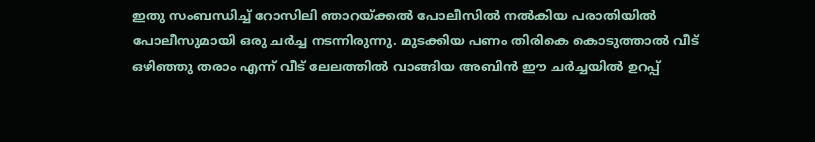ഇതു സംബന്ധിച്ച് റോസിലി ഞാറയ്ക്കൽ പോലീസിൽ നൽകിയ പരാതിയിൽ പോലീസുമായി ഒരു ചർച്ച നടന്നിരുന്നു. മുടക്കിയ പണം തിരികെ കൊടുത്താൽ വീട് ഒഴിഞ്ഞു തരാം എന്ന് വീട് ലേലത്തിൽ വാങ്ങിയ അബിൻ ഈ ചർച്ചയിൽ ഉറപ്പ്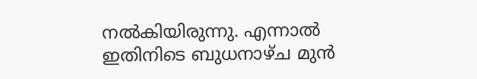നൽകിയിരുന്നു. എന്നാൽ ഇതിനിടെ ബുധനാഴ്ച മുൻ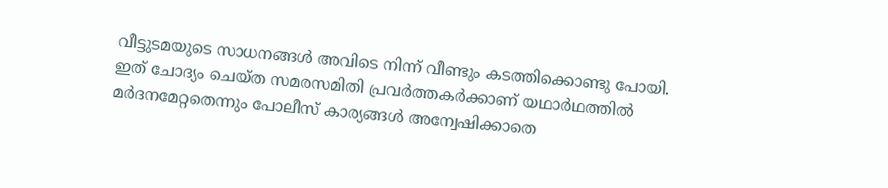വീട്ടുടമയുടെ സാധനങ്ങൾ അവിടെ നിന്ന് വീണ്ടും കടത്തിക്കൊണ്ടു പോയി. ഇത് ചോദ്യം ചെയ്ത സമരസമിതി പ്രവർത്തകർക്കാണ് യഥാർഥത്തിൽ മർദനമേറ്റതെന്നും പോലീസ് കാര്യങ്ങൾ അന്വേഷിക്കാതെ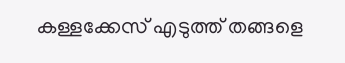കള്ളക്കേസ് എടുത്ത് തങ്ങളെ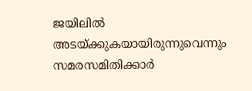ജയിലിൽ അടയ്ക്കുകയായിരുന്നുവെന്നും സമരസമിതിക്കാർ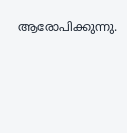ആരോപിക്കുന്നു.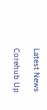Latest News

Corehub Up